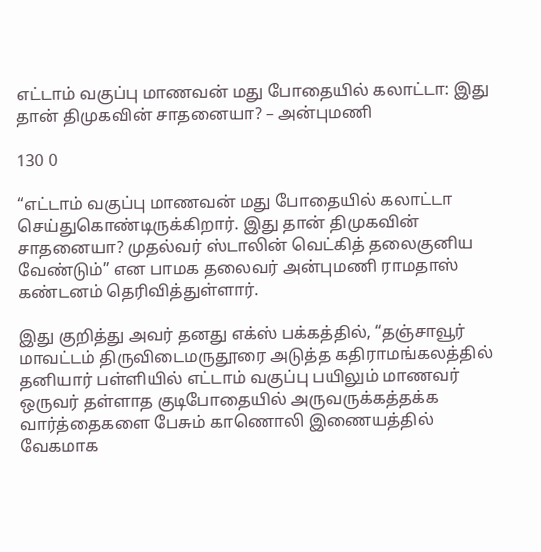எட்டாம் வகுப்பு மாணவன் மது போதையில் கலாட்டா: இது தான் திமுகவின் சாதனையா? – அன்புமணி

130 0

“எட்டாம் வகுப்பு மாணவன் மது போதையில் கலாட்டா செய்துகொண்டிருக்கிறார். இது தான் திமுகவின் சாதனையா? முதல்வர் ஸ்டாலின் வெட்கித் தலைகுனிய வேண்டும்” என பாமக தலைவர் அன்புமணி ராமதாஸ் கண்டனம் தெரிவித்துள்ளார்.

இது குறித்து அவர் தனது எக்ஸ் பக்கத்தில், “தஞ்சாவூர் மாவட்டம் திருவிடைமருதூரை அடுத்த கதிராமங்கலத்தில் தனியார் பள்ளியில் எட்டாம் வகுப்பு பயிலும் மாணவர் ஒருவர் தள்ளாத குடிபோதையில் அருவருக்கத்தக்க வார்த்தைகளை பேசும் காணொலி இணையத்தில் வேகமாக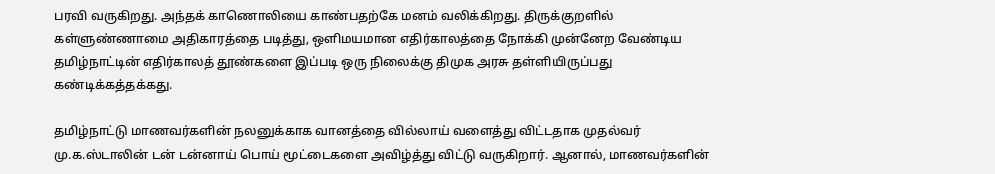பரவி வருகிறது. அந்தக் காணொலியை காண்பதற்கே மனம் வலிக்கிறது. திருக்குறளில் கள்ளுண்ணாமை அதிகாரத்தை படித்து, ஒளிமயமான எதிர்காலத்தை நோக்கி முன்னேற வேண்டிய தமிழ்நாட்டின் எதிர்காலத் தூண்களை இப்படி ஒரு நிலைக்கு திமுக அரசு தள்ளியிருப்பது கண்டிக்கத்தக்கது.

தமிழ்நாட்டு மாணவர்களின் நலனுக்காக வானத்தை வில்லாய் வளைத்து விட்டதாக முதல்வர் மு.க.ஸ்டாலின் டன் டன்னாய் பொய் மூட்டைகளை அவிழ்த்து விட்டு வருகிறார். ஆனால், மாணவர்களின்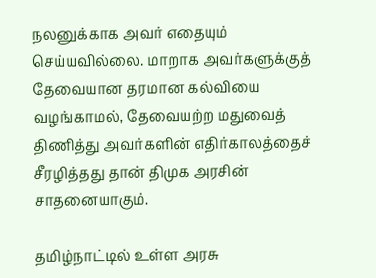நலனுக்காக அவர் எதையும் செய்யவில்லை. மாறாக அவர்களுக்குத் தேவையான தரமான கல்வியை வழங்காமல், தேவையற்ற மதுவைத் திணித்து அவர்களின் எதிர்காலத்தைச் சீரழித்தது தான் திமுக அரசின் சாதனையாகும்.

தமிழ்நாட்டில் உள்ள அரசு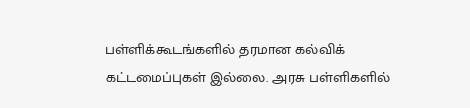பள்ளிக்கூடங்களில் தரமான கல்விக் கட்டமைப்புகள் இல்லை. அரசு பள்ளிகளில்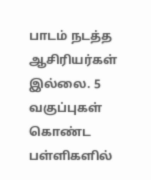பாடம் நடத்த ஆசிரியர்கள் இல்லை. 5 வகுப்புகள் கொண்ட பள்ளிகளில்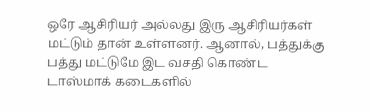ஒரே ஆசிரியர் அல்லது இரு ஆசிரியர்கள் மட்டும் தான் உள்ளனர். ஆனால், பத்துக்கு பத்து மட்டுமே இட வசதி கொண்ட டாஸ்மாக் கடைகளில்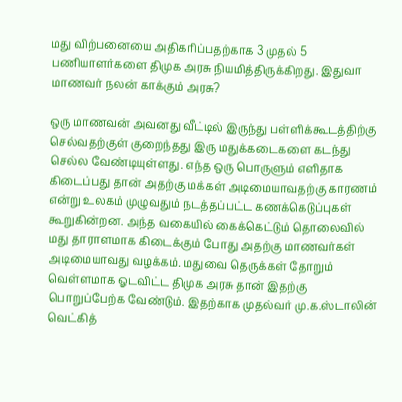மது விற்பனையை அதிகரிப்பதற்காக 3 முதல் 5 பணியாளர்களை திமுக அரசு நியமித்திருக்கிறது. இதுவா மாணவர் நலன் காக்கும் அரசு?

ஒரு மாணவன் அவனது வீட்டில் இருந்து பள்ளிக்கூடத்திற்கு செல்வதற்குள் குறைந்தது இரு மதுக்கடைகளை கடந்து செல்ல வேண்டியுள்ளது. எந்த ஒரு பொருளும் எளிதாக கிடைப்பது தான் அதற்கு மக்கள் அடிமையாவதற்கு காரணம் என்று உலகம் முழுவதும் நடத்தப்பட்ட கணக்கெடுப்புகள் கூறுகின்றன. அந்த வகையில் கைக்கெட்டும் தொலைவில் மது தாராளமாக கிடைக்கும் போது அதற்கு மாணவர்கள் அடிமையாவது வழக்கம். மதுவை தெருக்கள் தோறும் வெள்ளமாக ஓடவிட்ட திமுக அரசு தான் இதற்கு பொறுப்பேற்க வேண்டும். இதற்காக முதல்வர் மு.க.ஸ்டாலின் வெட்கித்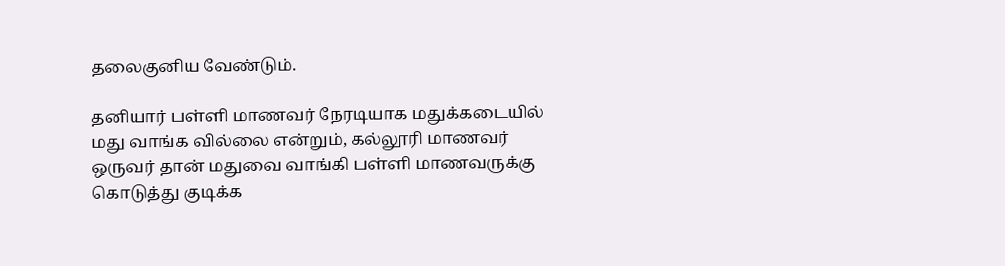தலைகுனிய வேண்டும்.

தனியார் பள்ளி மாணவர் நேரடியாக மதுக்கடையில் மது வாங்க வில்லை என்றும், கல்லூரி மாணவர் ஒருவர் தான் மதுவை வாங்கி பள்ளி மாணவருக்கு கொடுத்து குடிக்க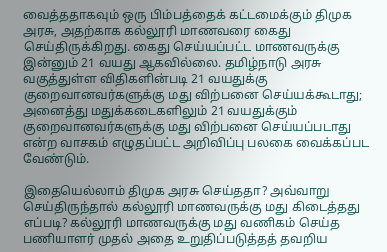வைத்ததாகவும் ஒரு பிம்பத்தைக் கட்டமைக்கும் திமுக அரசு, அதற்காக கல்லூரி மாணவரை கைது செய்திருக்கிறது. கைது செய்யப்பட்ட மாணவருக்கு இன்னும் 21 வயது ஆகவில்லை. தமிழ்நாடு அரசு வகுத்துள்ள விதிகளின்படி 21 வயதுக்கு குறைவானவர்களுக்கு மது விற்பனை செய்யக்கூடாது; அனைத்து மதுக்கடைகளிலும் 21 வயதுக்கும் குறைவானவர்களுக்கு மது விற்பனை செய்யப்படாது என்ற வாசகம் எழுதப்பட்ட அறிவிப்பு பலகை வைக்கப்பட வேண்டும்.

இதையெல்லாம் திமுக அரசு செய்ததா? அவ்வாறு செய்திருந்தால் கல்லூரி மாணவருக்கு மது கிடைத்தது எப்படி? கல்லூரி மாணவருக்கு மது வணிகம் செய்த பணியாளர் முதல் அதை உறுதிப்படுத்தத் தவறிய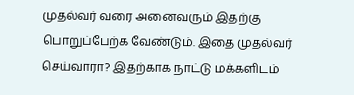முதல்வர் வரை அனைவரும் இதற்கு பொறுப்பேற்க வேண்டும். இதை முதல்வர் செய்வாரா? இதற்காக நாட்டு மக்களிடம்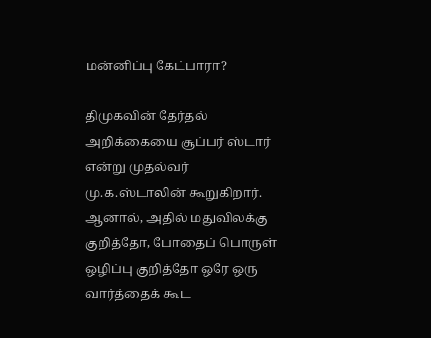மன்னிப்பு கேட்பாரா?

திமுகவின் தேர்தல் அறிக்கையை சூப்பர் ஸ்டார் என்று முதல்வர் மு.க.ஸ்டாலின் கூறுகிறார். ஆனால், அதில் மதுவிலக்கு குறித்தோ, போதைப் பொருள் ஒழிப்பு குறித்தோ ஒரே ஒரு வார்த்தைக் கூட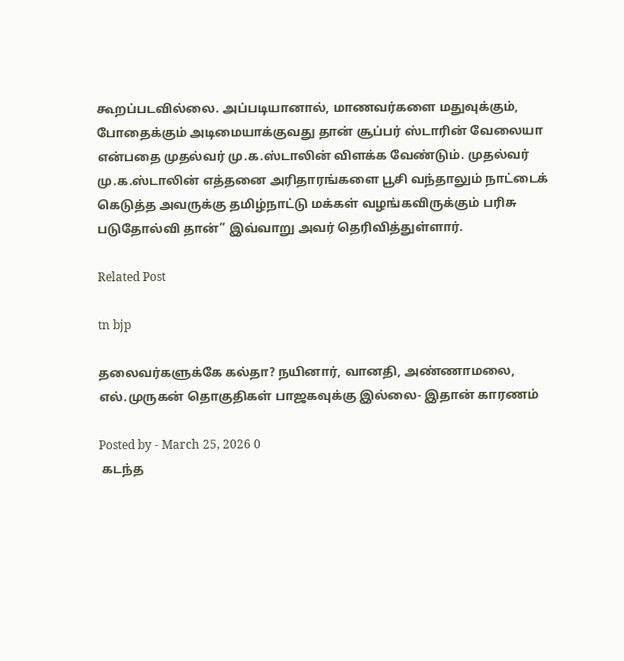கூறப்படவில்லை. அப்படியானால், மாணவர்களை மதுவுக்கும், போதைக்கும் அடிமையாக்குவது தான் சூப்பர் ஸ்டாரின் வேலையா என்பதை முதல்வர் மு.க.ஸ்டாலின் விளக்க வேண்டும். முதல்வர் மு.க.ஸ்டாலின் எத்தனை அரிதாரங்களை பூசி வந்தாலும் நாட்டைக் கெடுத்த அவருக்கு தமிழ்நாட்டு மக்கள் வழங்கவிருக்கும் பரிசு படுதோல்வி தான்” இவ்வாறு அவர் தெரிவித்துள்ளார்.

Related Post

tn bjp

தலைவர்களுக்கே கல்தா? நயினார், வானதி, அண்ணாமலை, எல்.முருகன் தொகுதிகள் பாஜகவுக்கு இல்லை- இதான் காரணம்

Posted by - March 25, 2026 0
 கடந்த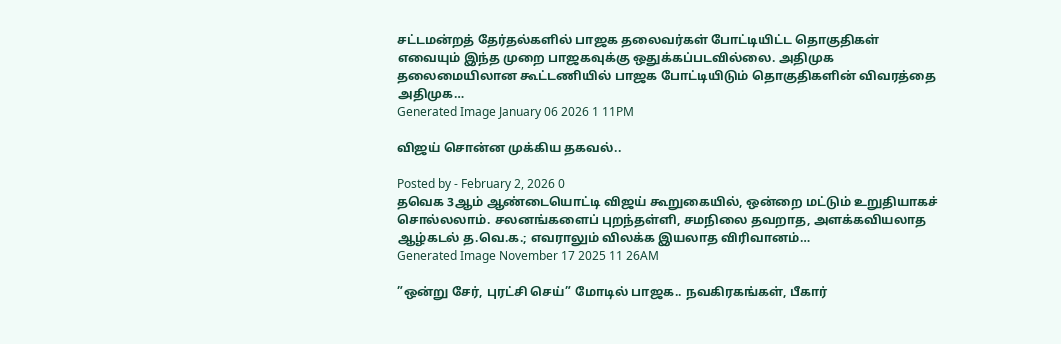சட்டமன்றத் தேர்தல்களில் பாஜக தலைவர்கள் போட்டியிட்ட தொகுதிகள் எவையும் இந்த முறை பாஜகவுக்கு ஒதுக்கப்படவில்லை. அதிமுக தலைமையிலான கூட்டணியில் பாஜக போட்டியிடும் தொகுதிகளின் விவரத்தை அதிமுக…
Generated Image January 06 2026 1 11PM

விஜய் சொன்ன முக்கிய தகவல்..

Posted by - February 2, 2026 0
தவெக 3ஆம் ஆண்டையொட்டி விஜய் கூறுகையில், ஒன்றை மட்டும் உறுதியாகச் சொல்லலாம். சலனங்களைப் புறந்தள்ளி, சமநிலை தவறாத, அளக்கவியலாத ஆழ்கடல் த.வெ.க.; எவராலும் விலக்க இயலாத விரிவானம்…
Generated Image November 17 2025 11 26AM

”ஒன்று சேர், புரட்சி செய்” மோடில் பாஜக.. நவகிரகங்கள், பீகார்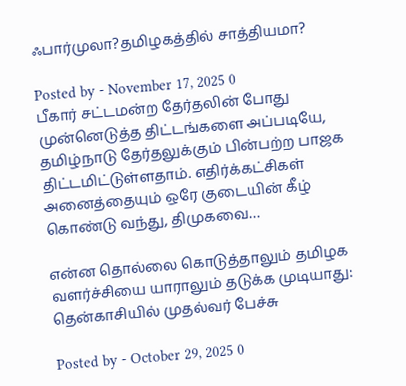ஃபார்முலா?தமிழகத்தில் சாத்தியமா?

Posted by - November 17, 2025 0
பீகார் சட்டமன்ற தேர்தலின் போது முன்னெடுத்த திட்டங்களை அப்படியே, தமிழ்நாடு தேர்தலுக்கும் பின்பற்ற பாஜக திட்டமிட்டுள்ளதாம். எதிர்க்கட்சிகள் அனைத்தையும் ஒரே குடையின் கீழ் கொண்டு வந்து, திமுகவை…

என்ன தொல்லை கொடுத்தாலும் தமிழக வளர்ச்சியை யாராலும் தடுக்க முடியாது: தென்காசியில் முதல்வர் பேச்சு

Posted by - October 29, 2025 0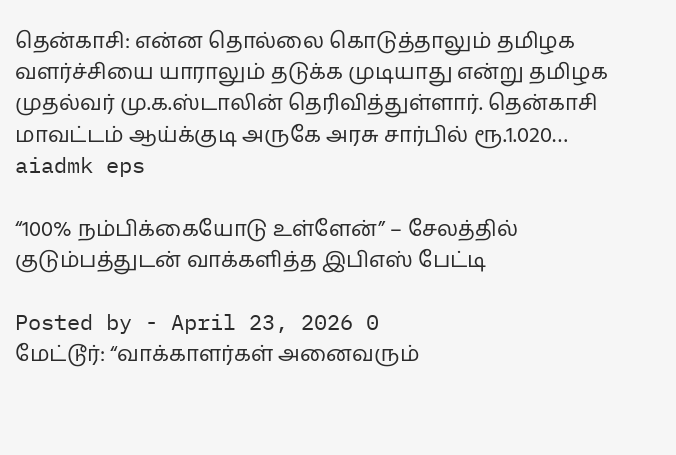தென்காசி: என்ன தொல்லை கொடுத்தாலும் தமிழக வளர்ச்சியை யாராலும் தடுக்க முடியாது என்று தமிழக முதல்வர் மு.க.ஸ்டாலின் தெரிவித்துள்ளார். தென்காசி மாவட்டம் ஆய்க்குடி அருகே அரசு சார்பில் ரூ.1.020…
aiadmk eps

“100% நம்பிக்கையோடு உள்ளேன்” – சேலத்தில் குடும்பத்துடன் வாக்களித்த இபிஎஸ் பேட்டி

Posted by - April 23, 2026 0
மேட்டூர்: “வாக்காளர்கள் அனைவரும்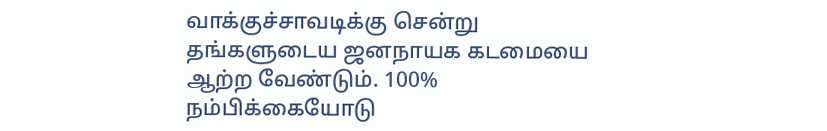வாக்குச்சாவடிக்கு சென்று தங்களுடைய ஜனநாயக கடமையை ஆற்ற வேண்டும். 100% நம்பிக்கையோடு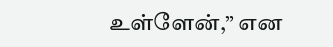உள்ளேன்,” என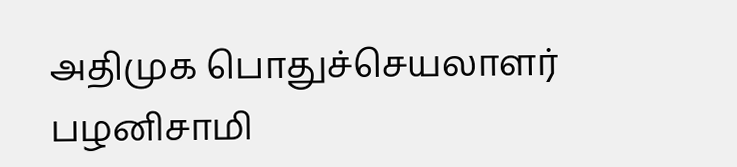அதிமுக பொதுச்செயலாளர் பழனிசாமி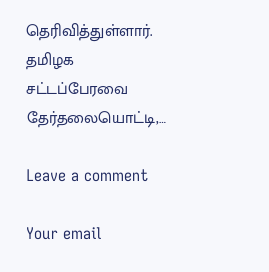தெரிவித்துள்ளார். தமிழக சட்டப்பேரவை தேர்தலையொட்டி,…

Leave a comment

Your email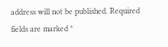address will not be published. Required fields are marked *